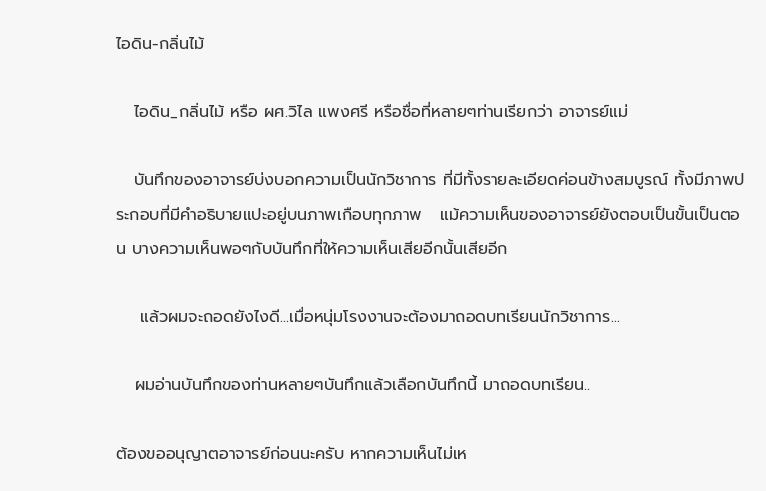ไอดิน-กลิ่นไม้

   ไอดิน_กลิ่นไม้ หรือ ผศ.วิไล แพงศรี หรือชื่อที่หลายๆท่านเรียกว่า อาจารย์แม่

   บันทึกของอาจารย์บ่งบอกความเป็นนักวิชาการ ที่มีทั้งรายละเอียดค่อนข้างสมบูรณ์ ทั้งมีภาพประกอบที่มีคำอธิบายแปะอยู่บนภาพเกือบทุกภาพ   แม้ความเห็นของอาจารย์ยังตอบเป็นขั้นเป็นตอน บางความเห็นพอๆกับบันทึกที่ให้ความเห็นเสียอีกนั้นเสียอีก

    แล้วผมจะถอดยังไงดี...เมื่อหนุ่มโรงงานจะต้องมาถอดบทเรียนนักวิชาการ...

   ผมอ่านบันทึกของท่านหลายๆบันทึกแล้วเลือกบันทึกนี้ มาถอดบทเรียน..

ต้องขออนุญาตอาจารย์ก่อนนะครับ หากความเห็นไม่เห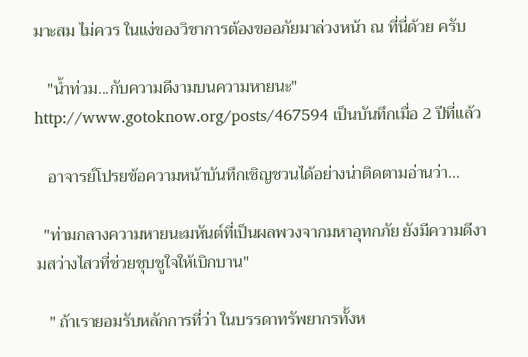มาะสม ไม่ควร ในแง่ของวิชาการต้องขออภัยมาล่วงหน้า ณ ที่นี่ด้วย ครับ

   "น้ำท่วม...กับความดีงามบนความหายนะ" http://www.gotoknow.org/posts/467594 เป็นบันทึกเมื่อ 2 ปีที่แล้ว

   อาจารย์โปรยข้อความหน้าบันทึกเชิญชวนได้อย่างน่าติดตามอ่านว่า...

  "ท่ามกลางความหายนะมหันต์ที่เป็นผลพวงจากมหาอุทกภัย ยังมีความดีงามสว่างไสวที่ช่วยชุบชูใจให้เบิกบาน"

   " ถ้าเรายอมรับหลักการที่ว่า ในบรรดาทรัพยากรทั้งห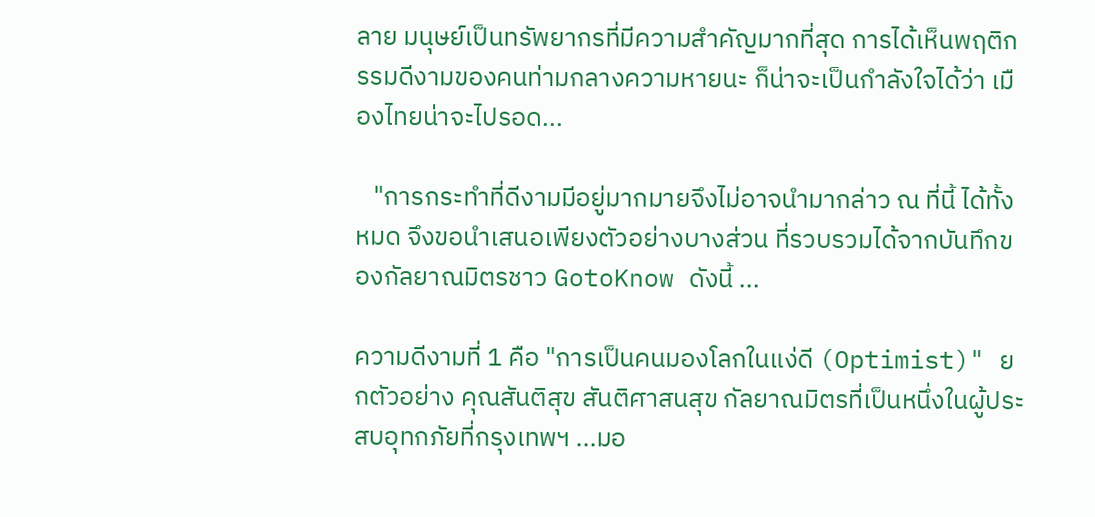ลาย มนุษย์เป็นทรัพยากรที่มีความสำคัญมากที่สุด การได้เห็นพฤติกรรมดีงามของคนท่ามกลางความหายนะ ก็น่าจะเป็นกำลังใจได้ว่า เมืองไทยน่าจะไปรอด...

   "การกระทำที่ดีงามมีอยู่มากมายจึงไม่อาจนำมากล่าว ณ ที่นี้ ได้ทั้งหมด จึงขอนำเสนอเพียงตัวอย่างบางส่วน ที่รวบรวมได้จากบันทึกของกัลยาณมิตรชาว GotoKnow ดังนี้ ...

ความดีงามที่ 1 คือ "การเป็นคนมองโลกในแง่ดี (Optimist)" ยกตัวอย่าง คุณสันติสุข สันติศาสนสุข กัลยาณมิตรที่เป็นหนึ่งในผู้ประสบอุทกภัยที่กรุงเทพฯ ...มอ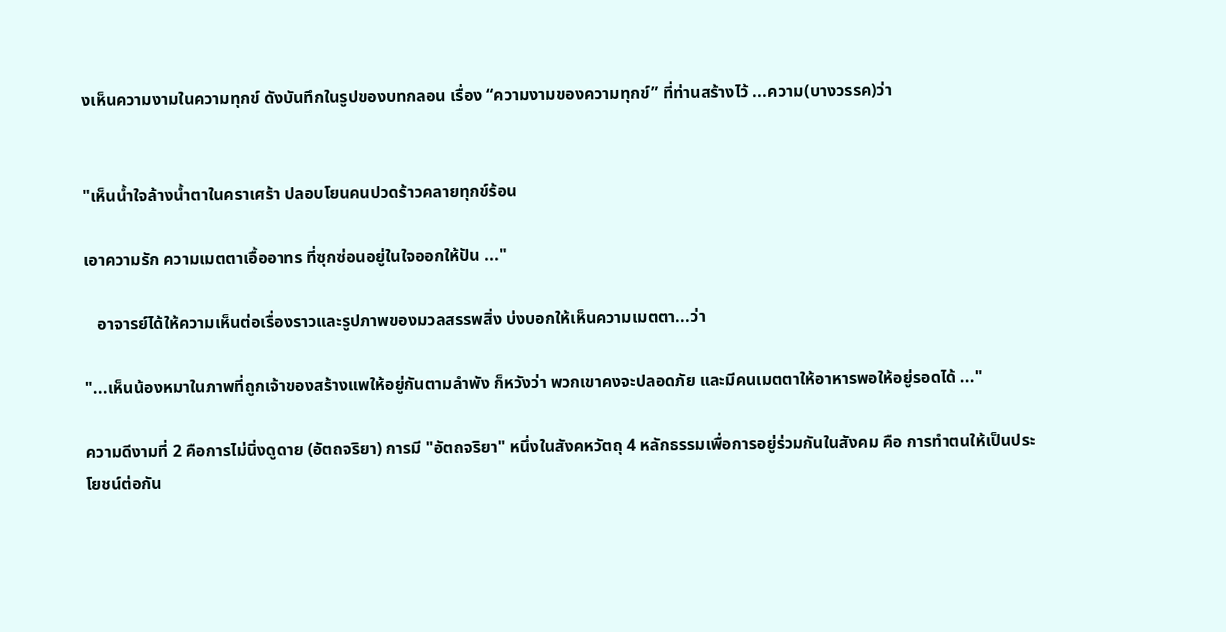งเห็นความงามในความทุกข์ ดังบันทึกในรูปของบทกลอน เรื่อง “ความงามของความทุกข์” ที่ท่านสร้างไว้ ...ความ(บางวรรค)ว่า


"เห็นน้ำใจล้างน้ำตาในคราเศร้า ปลอบโยนคนปวดร้าวคลายทุกข์ร้อน

เอาความรัก ความเมตตาเอื้ออาทร ที่ซุกซ่อนอยู่ในใจออกให้ปัน ..."

   อาจารย์ได้ให้ความเห็นต่อเรื่องราวและรูปภาพของมวลสรรพสิ่ง บ่งบอกให้เห็นความเมตตา...ว่า

"...เห็นน้องหมาในภาพที่ถูกเจ้าของสร้างแพให้อยู่กันตามลำพัง ก็หวังว่า พวกเขาคงจะปลอดภัย และมีคนเมตตาให้อาหารพอให้อยู่รอดได้ ..."

ความดีงามที่ 2 คือการไม่นิ่งดูดาย (อัตถจริยา) การมี "อัตถจริยา" หนึ่งในสังคหวัตถุ 4 หลักธรรมเพื่อการอยู่ร่วมกันในสังคม คือ การทำตนให้เป็นประโยชน์ต่อกัน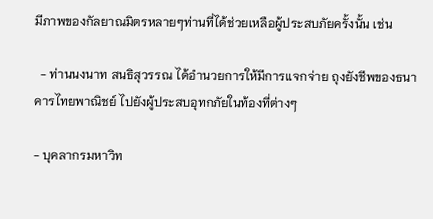มีภาพของกัลยาณมิตรหลายๆท่านที่ได้ช่วยเหลือผู้ประสบภัยครั้งนั้น เช่น

  - ท่านนงนาท สนธิสุวรรณ ได้อำนวยการให้มีการแจกจ่าย ถุงยังชีพของธนาคารไทยพาณิชย์ ไปยังผู้ประสบอุทกภัยในท้องที่ต่างๆ

- บุคลากรมหาวิท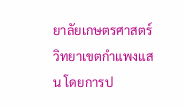ยาลัยเกษตรศาสตร์ วิทยาเขตกำแพงแสน โดยการป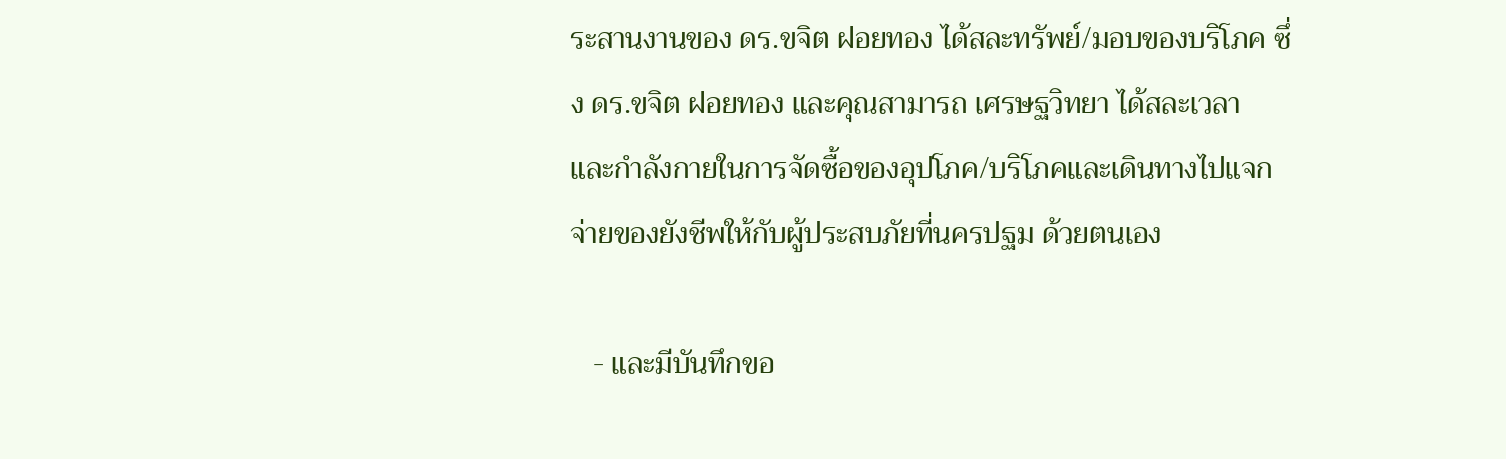ระสานงานของ ดร.ขจิต ฝอยทอง ได้สละทรัพย์/มอบของบริโภค ซึ่ง ดร.ขจิต ฝอยทอง และคุณสามารถ เศรษฐวิทยา ได้สละเวลา และกำลังกายในการจัดซื้อของอุปโภค/บริโภคและเดินทางไปแจกจ่ายของยังชีพให้กับผู้ประสบภัยที่นครปฐม ด้วยตนเอง

   - และมีบันทึกขอ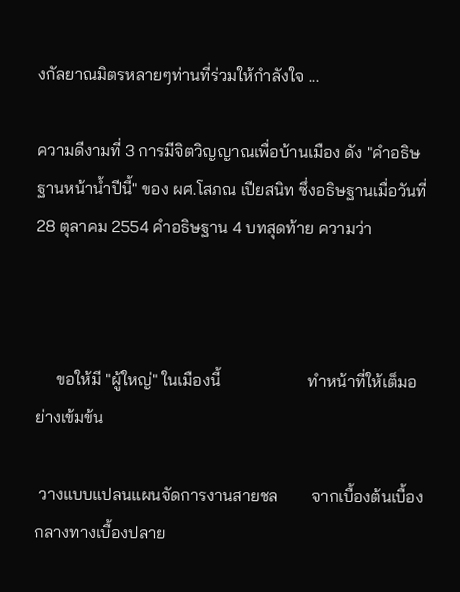งกัลยาณมิตรหลายๆท่านที่ร่วมให้กำลังใจ ...

ความดีงามที่ 3 การมีจิตวิญญาณเพื่อบ้านเมือง ดัง "คำอธิษฐานหน้าน้ำปีนี้" ของ ผศ.โสภณ เปียสนิท ซึ่งอธิษฐานเมื่อวันที่ 28 ตุลาคม 2554 คำอธิษฐาน 4 บทสุดท้าย ความว่า



     ขอให้มี "ผู้ใหญ่" ในเมืองนี้                     ทำหน้าที่ให้เต็มอย่างเข้มข้น

 วางแบบแปลนแผนจัดการงานสายชล        จากเบื้องต้นเบื้องกลางทางเบื้องปลาย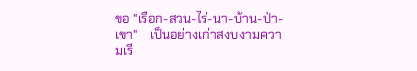ขอ "เรือก-สวน-ไร่-นา-บ้าน-ป่า-เขา"    เป็นอย่างเก่าสงบงามความเรี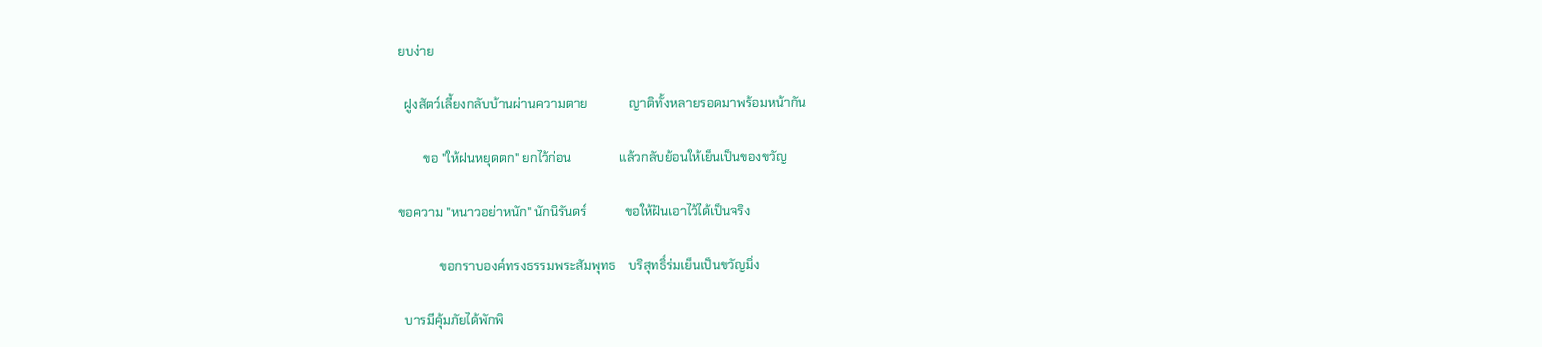ยบง่าย

  ฝูงสัตว์เลี้ยงกลับบ้านผ่านความตาย             ญาติทั้งหลายรอดมาพร้อมหน้ากัน

        ขอ "ให้ฝนหยุดตก" ยกไว้ก่อน               แล้วกลับย้อนให้เย็นเป็นของขวัญ

ขอความ "หนาวอย่าหนัก" นักนิรันดร์            ขอให้ฝันเอาไว้ได้เป็นจริง

             ขอกราบองค์ทรงธรรมพระสัมพุทธ    บริสุทธิ์ร่มเย็นเป็นขวัญมิ่ง

  บารมีคุ้มภัยได้พักพิ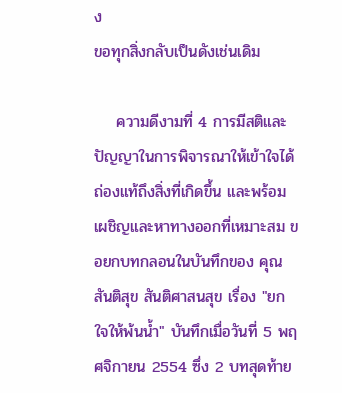ง                                   ขอทุกสิ่งกลับเป็นดังเช่นเดิม

    ความดีงามที่ 4 การมีสติและปัญญาในการพิจารณาให้เข้าใจได้ถ่องแท้ถึงสิ่งที่เกิดขึ้น และพร้อมเผชิญและหาทางออกที่เหมาะสม ขอยกบทกลอนในบันทึกของ คุณสันติสุข สันติศาสนสุข เรื่อง "ยกใจให้พ้นน้ำ" บันทึกเมื่อวันที่ 5 พฤศจิกายน 2554 ซึ่ง 2 บทสุดท้าย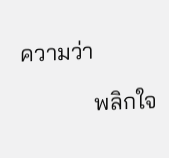ความว่า

             พลิกใจ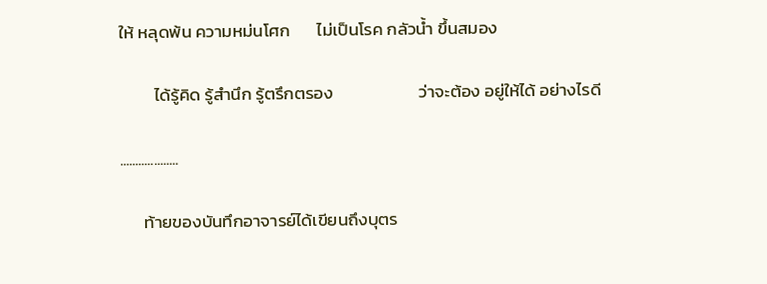ให้ หลุดพ้น ความหม่นโศก       ไม่เป็นโรค กลัวน้ำ ขึ้นสมอง

         ได้รู้คิด รู้สำนึก รู้ตรึกตรอง                      ว่าจะต้อง อยู่ให้ได้ อย่างไรดี

...................

      ท้ายของบันทึกอาจารย์ได้เขียนถึงบุตร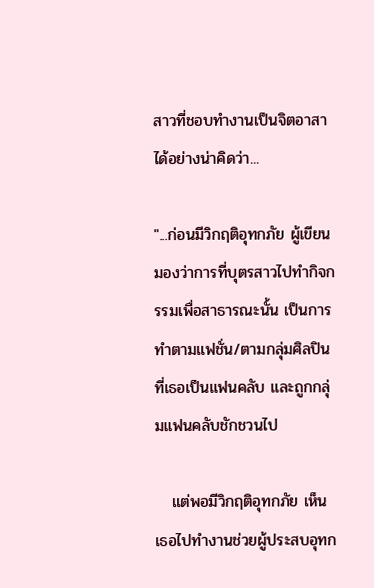สาวที่ชอบทำงานเป็นจิตอาสา ได้อย่างน่าคิดว่า...

"...ก่อนมีวิกฤติอุทกภัย ผู้เขียนมองว่าการที่บุตรสาวไปทำกิจกรรมเพื่อสาธารณะนั้น เป็นการทำตามแฟชั่น/ตามกลุ่มศิลปินที่เธอเป็นแฟนคลับ และถูกกลุ่มแฟนคลับชักชวนไป

   แต่พอมีวิกฤติอุทกภัย เห็นเธอไปทำงานช่วยผู้ประสบอุทก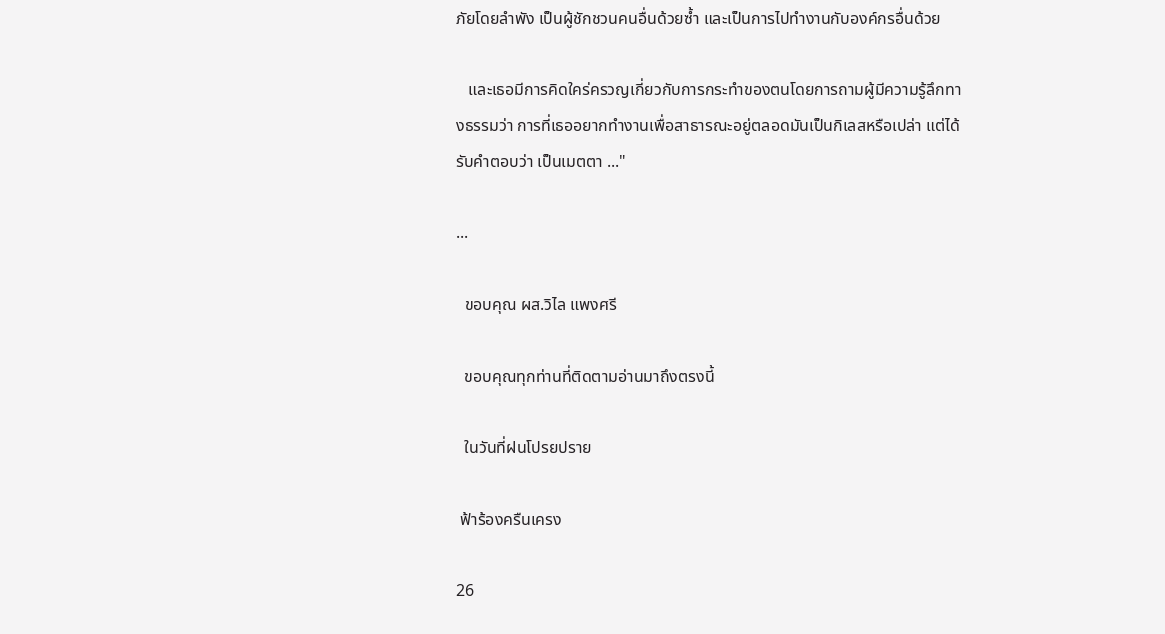ภัยโดยลำพัง เป็นผู้ชักชวนคนอื่นด้วยซ้ำ และเป็นการไปทำงานกับองค์กรอื่นด้วย

   และเธอมีการคิดใคร่ครวญเกี่ยวกับการกระทำของตนโดยการถามผู้มีความรู้ลึกทางธรรมว่า การที่เธออยากทำงานเพื่อสาธารณะอยู่ตลอดมันเป็นกิเลสหรือเปล่า แต่ได้รับคำตอบว่า เป็นเมตตา ..."

...

  ขอบคุณ ผส.วิไล แพงศรี

  ขอบคุณทุกท่านที่ติดตามอ่านมาถึงตรงนี้

  ในวันที่ฝนโปรยปราย

 ฟ้าร้องครืนเครง

26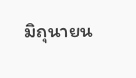มิถุนายน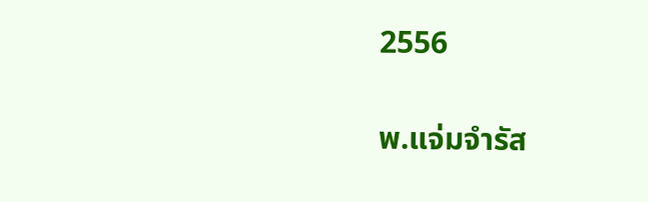2556

พ.แจ่มจำรัส